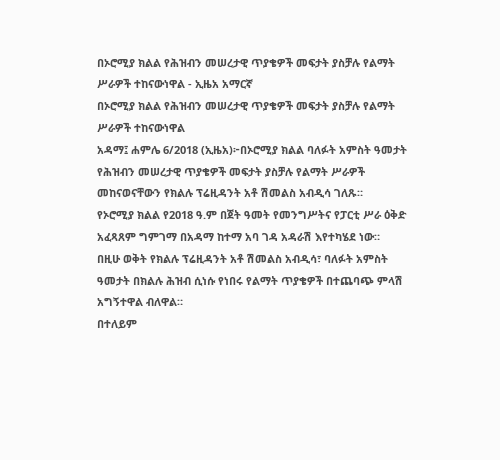በኦሮሚያ ክልል የሕዝብን መሠረታዊ ጥያቄዎች መፍታት ያስቻሉ የልማት ሥራዎች ተከናውነዋል - ኢዜአ አማርኛ
በኦሮሚያ ክልል የሕዝብን መሠረታዊ ጥያቄዎች መፍታት ያስቻሉ የልማት ሥራዎች ተከናውነዋል
አዳማ፤ ሐምሌ 6/2018 (ኢዜአ)፦በኦሮሚያ ክልል ባለፉት አምስት ዓመታት የሕዝብን መሠረታዊ ጥያቄዎች መፍታት ያስቻሉ የልማት ሥራዎች መከናወናቸውን የክልሉ ፕሬዚዳንት አቶ ሽመልስ አብዲሳ ገለጹ።
የኦሮሚያ ክልል የ2018 ዓ.ም በጀት ዓመት የመንግሥትና የፓርቲ ሥራ ዕቅድ አፈጻጸም ግምገማ በአዳማ ከተማ አባ ገዳ አዳራሽ እየተካሄደ ነው።
በዚሁ ወቅት የክልሉ ፕሬዚዳንት አቶ ሽመልስ አብዲሳ፣ ባለፉት አምስት ዓመታት በክልሉ ሕዝብ ሲነሱ የነበሩ የልማት ጥያቄዎች በተጨባጭ ምላሽ አግኝተዋል ብለዋል።
በተለይም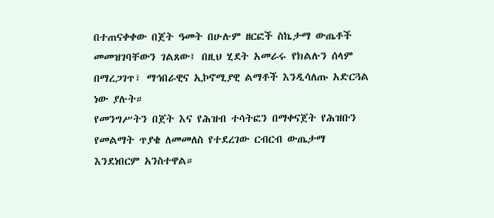በተጠናቀቀው በጀት ዓመት በሁሉም ዘርፎች ስኬታማ ውጤቶች መመዝገባቸውን ገልጸው፤ በዚህ ሂደት አመራሩ የክልሉን ሰላም በማረጋገጥ፣ ማኅበራዊና ኢኮኖሚያዊ ልማቶች እንዲሳለጡ አድርጓል ነው ያሉት።
የመንግሥትን በጀት እና የሕዝብ ተሳትፎን በማቀናጀት የሕዝቡን የመልማት ጥያቄ ለመመለስ የተደረገው ርብርብ ውጤታማ እንደነበርም አንስተዋል።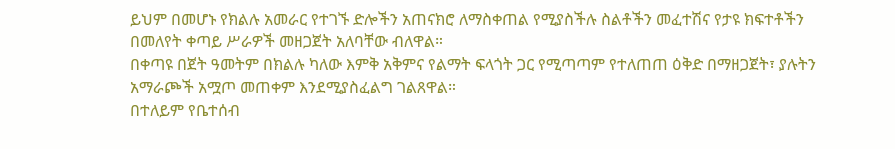ይህም በመሆኑ የክልሉ አመራር የተገኙ ድሎችን አጠናክሮ ለማስቀጠል የሚያስችሉ ስልቶችን መፈተሽና የታዩ ክፍተቶችን በመለየት ቀጣይ ሥራዎች መዘጋጀት አለባቸው ብለዋል።
በቀጣዩ በጀት ዓመትም በክልሉ ካለው እምቅ አቅምና የልማት ፍላጎት ጋር የሚጣጣም የተለጠጠ ዕቅድ በማዘጋጀት፣ ያሉትን አማራጮች አሟጦ መጠቀም እንደሚያስፈልግ ገልጸዋል።
በተለይም የቤተሰብ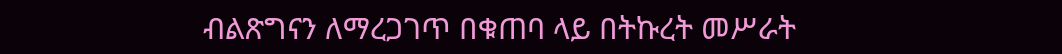ብልጽግናን ለማረጋገጥ በቁጠባ ላይ በትኩረት መሥራት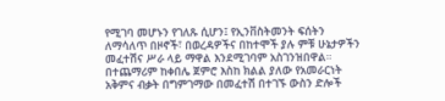የሚገባ መሆኑን የገለጹ ሲሆን፤ የኢንቨስትመንት ፍሰትን ለማሳለጥ በዞኖች፣ በወረዳዎችና በከተሞች ያሉ ምቹ ሁኔታዎችን መፈተሽና ሥራ ላይ ማዋል እንደሚገባም አስገንዝበዋል።
በተጨማሪም ከቀበሌ ጀምሮ እስከ ክልል ያለው የአመራርነት አቅምና ብቃት በግምገማው በመፈተሽ በተገኙ ውስን ድሎች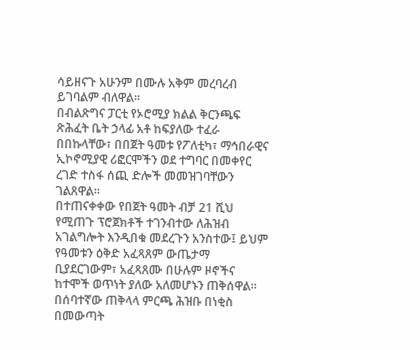ሳይዘናጉ አሁንም በሙሉ አቅም መረባረብ ይገባልም ብለዋል።
በብልጽግና ፓርቲ የኦሮሚያ ክልል ቅርንጫፍ ጽሕፈት ቤት ኃላፊ አቶ ከፍያለው ተፈራ በበኩላቸው፣ በበጀት ዓመቱ የፖለቲካ፣ ማኅበራዊና ኢኮኖሚያዊ ሪፎርሞችን ወደ ተግባር በመቀየር ረገድ ተስፋ ሰጪ ድሎች መመዝገባቸውን ገልጸዋል።
በተጠናቀቀው የበጀት ዓመት ብቻ 21 ሺህ የሚጠጉ ፕሮጀክቶች ተገንብተው ለሕዝብ አገልግሎት እንዲበቁ መደረጉን አንስተው፤ ይህም የዓመቱን ዕቅድ አፈጻጸም ውጤታማ ቢያደርገውም፣ አፈጻጸሙ በሁሉም ዞኖችና ከተሞች ወጥነት ያለው አለመሆኑን ጠቅሰዋል።
በሰባተኛው ጠቅላላ ምርጫ ሕዝቡ በነቂስ በመውጣት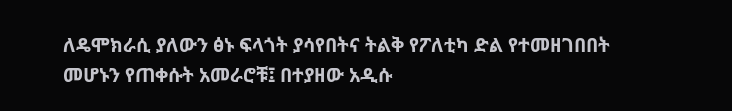ለዴሞክራሲ ያለውን ፅኑ ፍላጎት ያሳየበትና ትልቅ የፖለቲካ ድል የተመዘገበበት መሆኑን የጠቀሱት አመራሮቹ፤ በተያዘው አዲሱ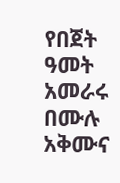የበጀት ዓመት አመራሩ በሙሉ አቅሙና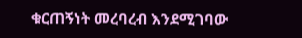ቁርጠኝነት መረባረብ እንደሚገባው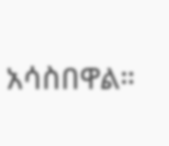አሳስበዋል።